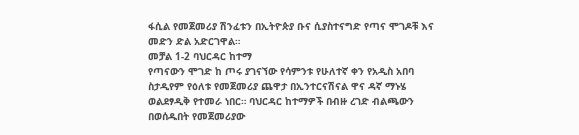ፋሲል የመጀመሪያ ሽንፈቱን በኢትዮጵያ ቡና ሲያስተናግድ የጣና ሞገዶቹ እና መድን ድል አድርገዋል።
መቻል 1-2 ባህርዳር ከተማ
የጣናውን ሞገድ ከ ጦሩ ያገናኘው የሳምንቱ የሁለተኛ ቀን የአዲስ አበባ ስታዲየም የዕለቱ የመጀመሪያ ጨዋታ በኢንተርናሽናል ዋና ዳኛ ማኑሄ ወልደፃዲቅ የተመራ ነበር። ባህርዳር ከተማዎች በብዙ ረገድ ብልጫውን በወሰዱበት የመጀመሪያው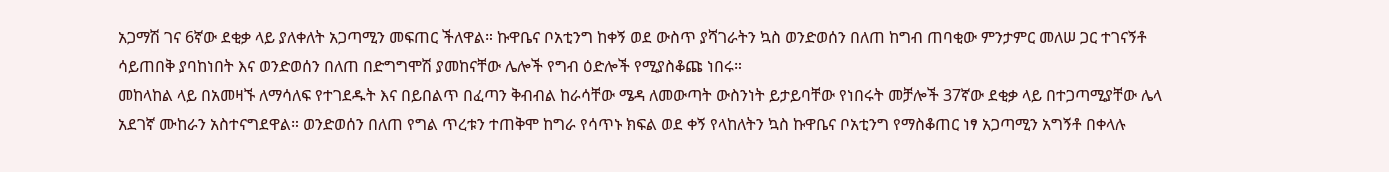አጋማሽ ገና 6ኛው ደቂቃ ላይ ያለቀለት አጋጣሚን መፍጠር ችለዋል። ኩዋቤና ቦአቲንግ ከቀኝ ወደ ውስጥ ያሻገራትን ኳስ ወንድወሰን በለጠ ከግብ ጠባቂው ምንታምር መለሠ ጋር ተገናኝቶ ሳይጠበቅ ያባከነበት እና ወንድወሰን በለጠ በድግግሞሽ ያመከናቸው ሌሎች የግብ ዕድሎች የሚያስቆጩ ነበሩ።
መከላከል ላይ በአመዛኙ ለማሳለፍ የተገደዱት እና በይበልጥ በፈጣን ቅብብል ከራሳቸው ሜዳ ለመውጣት ውስንነት ይታይባቸው የነበሩት መቻሎች 37ኛው ደቂቃ ላይ በተጋጣሚያቸው ሌላ አደገኛ ሙከራን አስተናግደዋል። ወንድወሰን በለጠ የግል ጥረቱን ተጠቅሞ ከግራ የሳጥኑ ክፍል ወደ ቀኝ የላከለትን ኳስ ኩዋቤና ቦአቲንግ የማስቆጠር ነፃ አጋጣሚን አግኝቶ በቀላሉ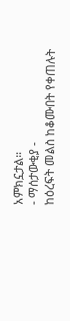አምክኗታል።
- ማሰታውቂያ -
ከዕረፍት መልስ ከቆሙበት የቀጠሉት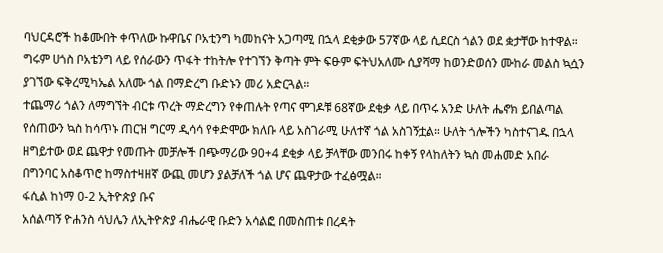ባህርዳሮች ከቆሙበት ቀጥለው ኩዋቤና ቦአቲንግ ካመከናት አጋጣሚ በኋላ ደቂቃው 57ኛው ላይ ሲደርስ ጎልን ወደ ቋታቸው ከተዋል። ግሩም ሀጎስ ቦአቴንግ ላይ የሰራውን ጥፋት ተከትሎ የተገኘን ቅጣት ምት ፍፁም ፍትህአለሙ ሲያሻማ ከወንድወሰን ሙከራ መልስ ኳሷን ያገኘው ፍቅረሚካኤል አለሙ ጎል በማድረግ ቡድኑን መሪ አድርጓል።
ተጨማሪ ጎልን ለማግኘት ብርቱ ጥረት ማድረግን የቀጠሉት የጣና ሞገዶቹ 68ኛው ደቂቃ ላይ በጥሩ አንድ ሁለት ሔኖክ ይበልጣል የሰጠውን ኳስ ከሳጥኑ ጠርዝ ግርማ ዲሳሳ የቀድሞው ክለቡ ላይ አስገራሚ ሁለተኛ ጎል አስገኝቷል። ሁለት ጎሎችን ካስተናገዱ በኋላ ዘግይተው ወደ ጨዋታ የመጡት መቻሎች በጭማሪው 90+4 ደቂቃ ላይ ቻላቸው መንበሩ ከቀኝ የላከለትን ኳስ መሐመድ አበራ በግንባር አስቆጥሮ ከማስተዛዘኛ ውጪ መሆን ያልቻለች ጎል ሆና ጨዋታው ተፈፅሟል።
ፋሲል ከነማ 0-2 ኢትዮጵያ ቡና
አሰልጣኝ ዮሐንስ ሳህሌን ለኢትዮጵያ ብሔራዊ ቡድን አሳልፎ በመስጠቱ በረዳት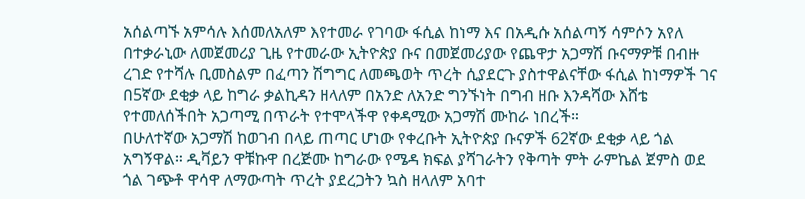አሰልጣኙ አምሳሉ እሰመለአለም እየተመራ የገባው ፋሲል ከነማ እና በአዲሱ አሰልጣኝ ሳምሶን አየለ በተቃራኒው ለመጀመሪያ ጊዜ የተመራው ኢትዮጵያ ቡና በመጀመሪያው የጨዋታ አጋማሽ ቡናማዎቹ በብዙ ረገድ የተሻሉ ቢመስልም በፈጣን ሽግግር ለመጫወት ጥረት ሲያደርጉ ያስተዋልናቸው ፋሲል ከነማዎች ገና በ5ኛው ደቂቃ ላይ ከግራ ቃልኪዳን ዘላለም በአንድ ለአንድ ግንኙነት በግብ ዘቡ እንዳሻው እሸቴ የተመለሰችበት አጋጣሚ በጥራት የተሞላችዋ የቀዳሚው አጋማሽ ሙከራ ነበረች።
በሁለተኛው አጋማሽ ከወገብ በላይ ጠጣር ሆነው የቀረቡት ኢትዮጵያ ቡናዎች 62ኛው ደቂቃ ላይ ጎል አግኝዋል። ዲቫይን ዋቹኩዋ በረጅሙ ከግራው የሜዳ ክፍል ያሻገራትን የቅጣት ምት ራምኬል ጀምስ ወደ ጎል ገጭቶ ዋሳዋ ለማውጣት ጥረት ያደረጋትን ኳስ ዘላለም አባተ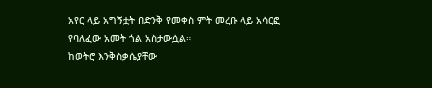አየር ላይ አግኝቷት በድንቅ የመቀስ ምት መረቡ ላይ አሳርፎ የባለፈው አመት ጎል አስታውሷል።
ከወትሮ እንቅስቃሴያቸው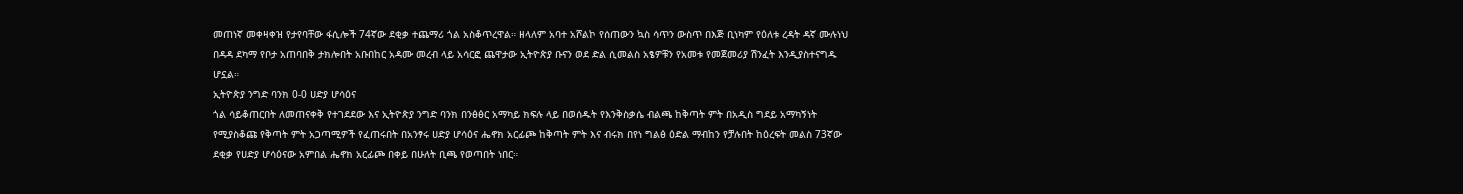መጠነኛ መቀዛቀዝ የታየባቸው ፋሲሎች 74ኛው ደቂቃ ተጨማሪ ጎል አስቆጥረዋል። ዘላለም አባተ አሾልኮ የሰጠውን ኳስ ሳጥን ውስጥ በእጅ ቢነካም የዕለቱ ረዳት ዳኛ ሙሉነህ በዳዳ ደካማ የቦታ አጠባበቅ ታክሎበት አቡበከር አዳሙ መረብ ላይ አሳርፎ ጨዋታው ኢትዮጵያ ቡናን ወደ ድል ሲመልስ አፄዎቹን የአመቱ የመጀመሪያ ሽንፈት እንዲያስተናግዱ ሆኗል።
ኢትዮጵያ ንግድ ባንክ 0-0 ሀድያ ሆሳዕና
ጎል ሳይቆጠርበት ለመጠናቀቅ የተገደደው እና ኢትዮጵያ ንግድ ባንክ በንፅፅር አማካይ ክፍሉ ላይ በወሰዱት የእንቅስቃሴ ብልጫ ከቅጣት ምት በአዲስ ግደይ አማካኝነት የሚያስቆጩ የቅጣት ምት አጋጣሚዎች የፈጠሩበት በአንፃሩ ሀድያ ሆሳዕና ሔኖክ አርፊጮ ከቅጣት ምት እና ብሩክ በየነ ግልፅ ዕድል ማብከን የቻሉበት ከዕረፍት መልስ 73ኛው ደቂቃ የሀድያ ሆሳዕናው አምበል ሔኖክ አርፊጮ በቀይ በሁለት ቢጫ የወጣበት ነበር።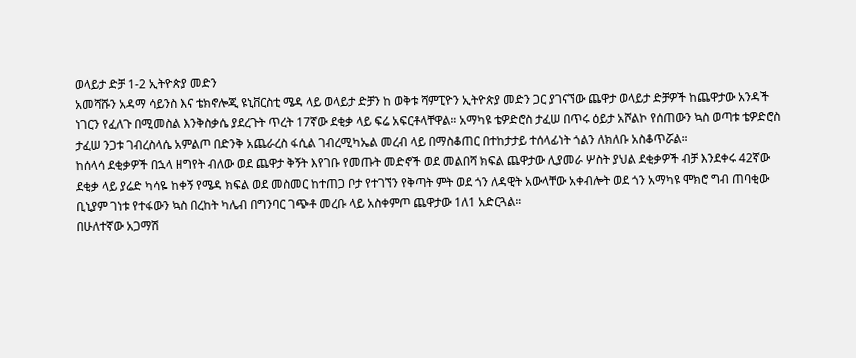ወላይታ ድቻ 1-2 ኢትዮጵያ መድን
አመሻሹን አዳማ ሳይንስ እና ቴክኖሎጂ ዩኒቨርስቲ ሜዳ ላይ ወላይታ ድቻን ከ ወቅቱ ሻምፒዮን ኢትዮጵያ መድን ጋር ያገናኘው ጨዋታ ወላይታ ድቻዎች ከጨዋታው አንዳች ነገርን የፈለጉ በሚመስል እንቅስቃሴ ያደረጉት ጥረት 17ኛው ደቂቃ ላይ ፍሬ አፍርቶላቸዋል። አማካዩ ቴዎድሮስ ታፈሠ በጥሩ ዕይታ አሾልኮ የሰጠውን ኳስ ወጣቱ ቴዎድሮስ ታፈሠ ንጋቱ ገብረስላሴ አምልጦ በድንቅ አጨራረስ ፋሲል ገብረሚካኤል መረብ ላይ በማስቆጠር በተከታታይ ተሰላፊነት ጎልን ለክለቡ አስቆጥሯል።
ከሰላሳ ደቂቃዎች በኋላ ዘግየት ብለው ወደ ጨዋታ ቅኝት እየገቡ የመጡት መድኖች ወደ መልበሻ ክፍል ጨዋታው ሊያመራ ሦስት ያህል ደቂቃዎች ብቻ እንደቀሩ 42ኛው ደቂቃ ላይ ያሬድ ካሳዬ ከቀኝ የሜዳ ክፍል ወደ መስመር ከተጠጋ ቦታ የተገኘን የቅጣት ምት ወደ ጎን ለዳዊት አውላቸው አቀብሎት ወደ ጎን አማካዩ ሞክሮ ግብ ጠባቂው ቢኒያም ገነቱ የተፋውን ኳስ በረከት ካሌብ በግንባር ገጭቶ መረቡ ላይ አስቀምጦ ጨዋታው 1ለ1 አድርጓል።
በሁለተኛው አጋማሽ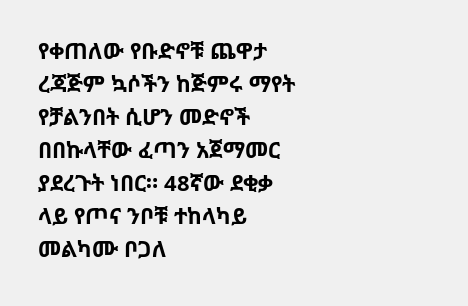የቀጠለው የቡድኖቹ ጨዋታ ረጃጅም ኳሶችን ከጅምሩ ማየት የቻልንበት ሲሆን መድኖች በበኩላቸው ፈጣን አጀማመር ያደረጉት ነበር። 48ኛው ደቂቃ ላይ የጦና ንቦቹ ተከላካይ መልካሙ ቦጋለ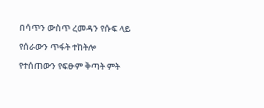በሳጥን ውስጥ ረመዳን የሱፍ ላይ የሰራውን ጥፋት ተከትሎ የተሰጠውን የፍፁም ቅጣት ምት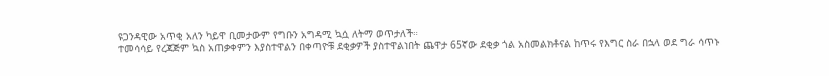ዩጋንዳዊው አጥቂ አለን ካይዋ ቢመታውም የግቡን አግዳሚ ኳሷ ለትማ ወጥታለች።
ተመሳሳይ የረጃጅም ኳስ አጠቃቀምን እያስተዋልን በቀጣዮቹ ደቂቃዎች ያስተዋልነበት ጨዋታ 65ኛው ደቂቃ ጎል አስመልክቶናል ከጥሩ የእግር ስራ በኋላ ወደ ግራ ሳጥኑ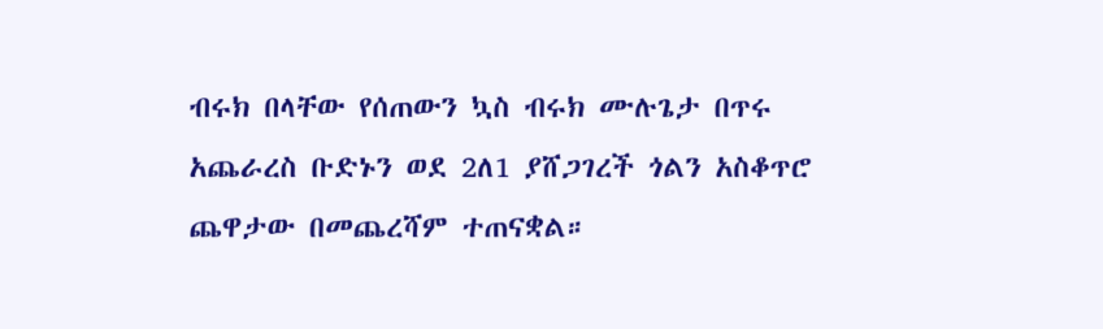ብሩክ በላቸው የሰጠውን ኳስ ብሩክ ሙሉጌታ በጥሩ አጨራረስ ቡድኑን ወደ 2ለ1 ያሸጋገረች ጎልን አስቆጥሮ ጨዋታው በመጨረሻም ተጠናቋል።